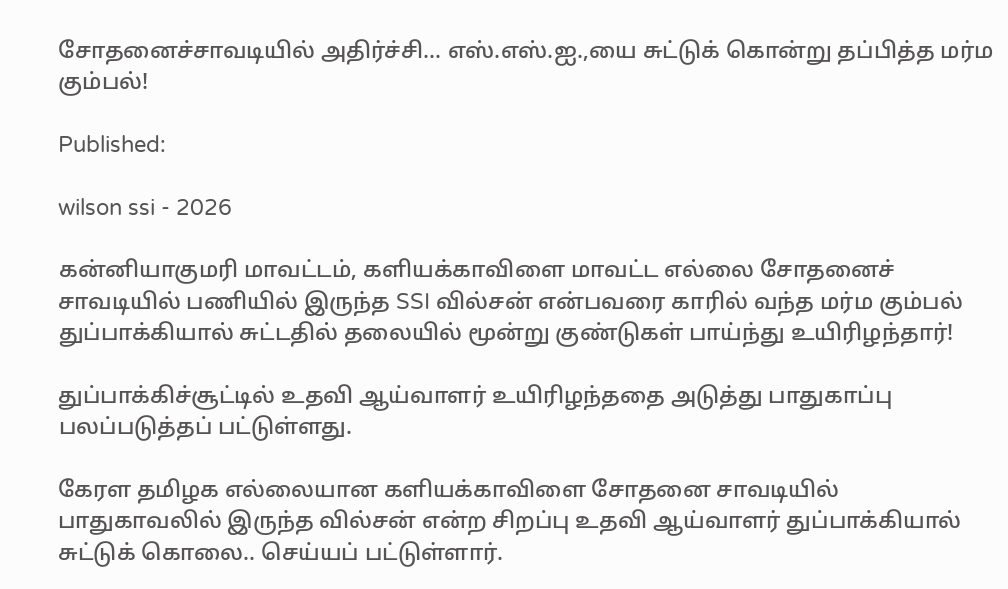சோதனைச்சாவடியில் அதிர்ச்சி… எஸ்.எஸ்.ஐ.,யை சுட்டுக் கொன்று தப்பித்த மர்ம கும்பல்!

Published:

wilson ssi - 2026

கன்னியாகுமரி மாவட்டம், களியக்காவிளை மாவட்ட எல்லை சோதனைச் சாவடியில் பணியில் இருந்த SSI வில்சன் என்பவரை காரில் வந்த மர்ம கும்பல் துப்பாக்கியால் சுட்டதில் தலையில் மூன்று குண்டுகள் பாய்ந்து உயிரிழந்தார்!

துப்பாக்கிச்சூட்டில் உதவி ஆய்வாளர் உயிரிழந்ததை அடுத்து பாதுகாப்பு பலப்படுத்தப் பட்டுள்ளது.

கேரள தமிழக எல்லையான களியக்காவிளை சோதனை சாவடியில் பாதுகாவலில் இருந்த வில்சன் என்ற சிறப்பு உதவி ஆய்வாளர் துப்பாக்கியால் சுட்டுக் கொலை.. செய்யப் பட்டுள்ளார்.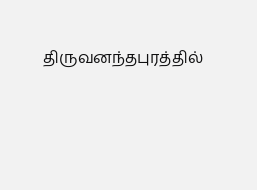திருவனந்தபுரத்தில்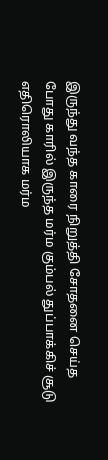இருந்து வந்த காரை நிறுத்தி சோதனை செய்த போது காரில் இருந்த மர்ம கும்பல் துப்பாக்கிச் சூடு எதிரொலியாக மர்ம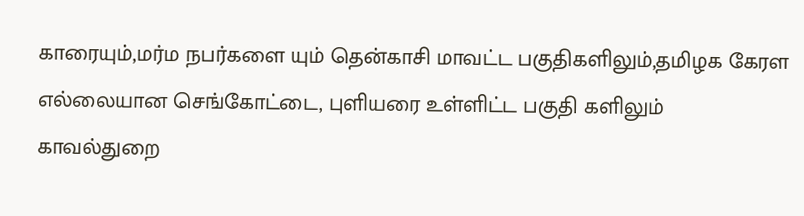காரையும்,மர்ம நபர்களை யும் தென்காசி மாவட்ட பகுதிகளிலும்,தமிழக கேரள எல்லையான செங்கோட்டை, புளியரை உள்ளிட்ட பகுதி களிலும் காவல்துறை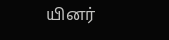யினர்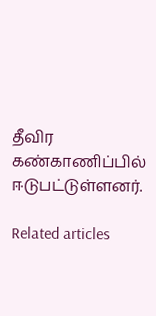தீவிர கண்காணிப்பில் ஈடுபட்டுள்ளனர்.

Related articles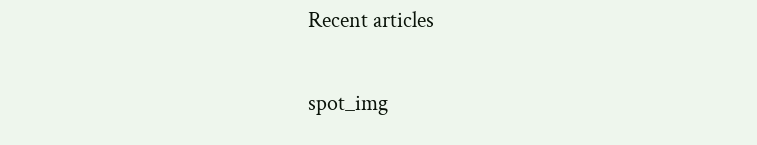Recent articles

spot_img